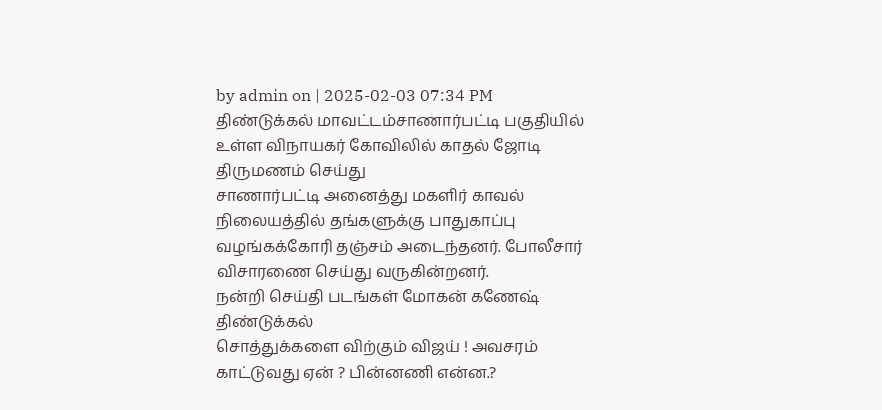by admin on | 2025-02-03 07:34 PM
திண்டுக்கல் மாவட்டம்சாணார்பட்டி பகுதியில் உள்ள விநாயகர் கோவிலில் காதல் ஜோடி திருமணம் செய்து
சாணார்பட்டி அனைத்து மகளிர் காவல் நிலையத்தில் தங்களுக்கு பாதுகாப்பு வழங்கக்கோரி தஞ்சம் அடைந்தனர். போலீசார் விசாரணை செய்து வருகின்றனர்.
நன்றி செய்தி படங்கள் மோகன் கணேஷ் திண்டுக்கல்
சொத்துக்களை விற்கும் விஜய் ! அவசரம் காட்டுவது ஏன் ? பின்னணி என்ன.?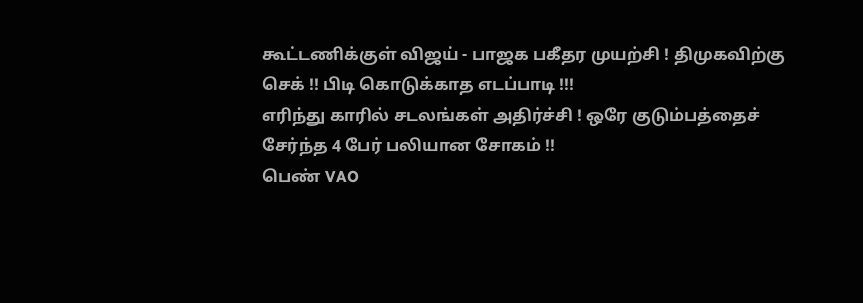கூட்டணிக்குள் விஜய் - பாஜக பகீதர முயற்சி ! திமுகவிற்கு செக் !! பிடி கொடுக்காத எடப்பாடி !!!
எரிந்து காரில் சடலங்கள் அதிர்ச்சி ! ஒரே குடும்பத்தைச் சேர்ந்த 4 பேர் பலியான சோகம் !!
பெண் VAO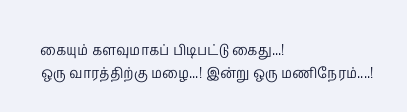கையும் களவுமாகப் பிடிபட்டு கைது...!
ஒரு வாரத்திற்கு மழை...! இன்று ஒரு மணிநேரம்....!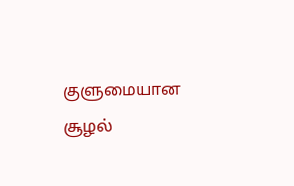குளுமையான சூழல்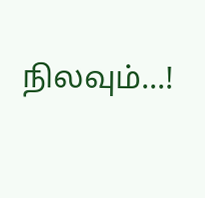நிலவும்...!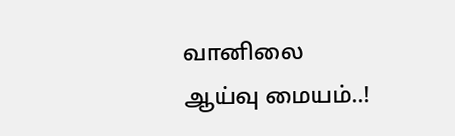வானிலை ஆய்வு மையம்..!